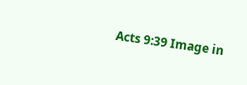Acts 9:39 Image in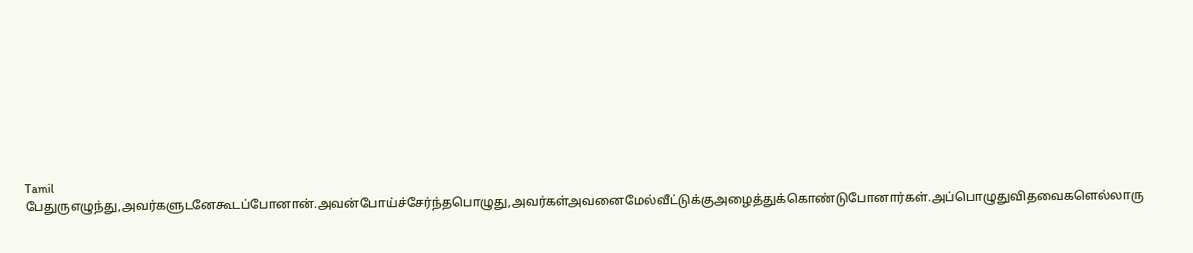Tamil
பேதுருஎழுந்து,அவர்களுடனேகூடப்போனான்.அவன்போய்ச்சேர்ந்தபொழுது,அவர்கள்அவனைமேல்வீட்டுக்குஅழைத்துக்கொண்டுபோனார்கள்.அப்பொழுதுவிதவைகளெல்லாரு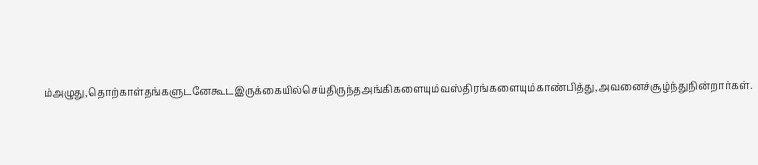ம்அழுது,தொற்காள்தங்களுடனேகூடஇருக்கையில்செய்திருந்தஅங்கிகளையும்வஸ்திரங்களையும்காண்பித்து,அவனைச்சூழ்ந்துநின்றார்கள்.